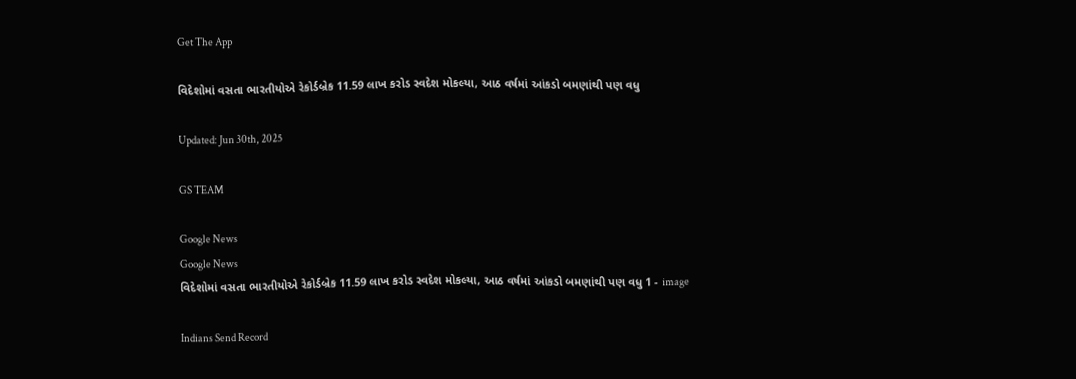Get The App

વિદેશોમાં વસતા ભારતીયોએ રેકોર્ડબ્રેક 11.59 લાખ કરોડ સ્વદેશ મોકલ્યા, આઠ વર્ષમાં આંકડો બમણાંથી પણ વધુ

Updated: Jun 30th, 2025

GS TEAM

Google News
Google News
વિદેશોમાં વસતા ભારતીયોએ રેકોર્ડબ્રેક 11.59 લાખ કરોડ સ્વદેશ મોકલ્યા, આઠ વર્ષમાં આંકડો બમણાંથી પણ વધુ 1 - image

Indians Send Record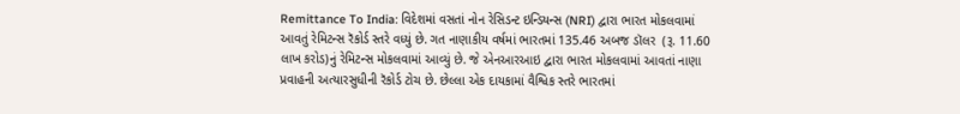Remittance To India: વિદેશમાં વસતાં નોન રેસિડન્ટ ઇન્ડિયન્સ (NRI) દ્વારા ભારત મોકલવામાં આવતું રેમિટન્સ રૅકોર્ડ સ્તરે વધ્યું છે. ગત નાણાકીય વર્ષમાં ભારતમાં 135.46 અબજ ડૉલર  (રૂ. 11.60 લાખ કરોડ)નું રેમિટન્સ મોકલવામાં આવ્યું છે. જે એનઆરઆઇ દ્વારા ભારત મોકલવામાં આવતાં નાણા પ્રવાહની અત્યારસુધીની રૅકોર્ડ ટોચ છે. છેલ્લા એક દાયકામાં વૈશ્વિક સ્તરે ભારતમાં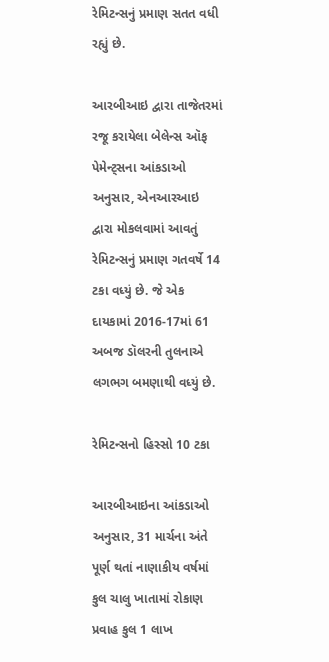રેમિટન્સનું પ્રમાણ સતત વધી રહ્યું છે.

આરબીઆઇ દ્વારા તાજેતરમાં રજૂ કરાયેલા બેલેન્સ ઑફ પેમેન્ટ્સના આંકડાઓ અનુસાર, એનઆરઆઇ દ્વારા મોકલવામાં આવતું રેમિટન્સનું પ્રમાણ ગતવર્ષે 14 ટકા વધ્યું છે. જે એક દાયકામાં 2016-17માં 61 અબજ ડૉલરની તુલનાએ લગભગ બમણાથી વધ્યું છે.

રેમિટન્સનો હિસ્સો 10 ટકા

આરબીઆઇના આંકડાઓ અનુસાર, 31 માર્ચના અંતે પૂર્ણ થતાં નાણાકીય વર્ષમાં કુલ ચાલુ ખાતામાં રોકાણ પ્રવાહ કુલ 1 લાખ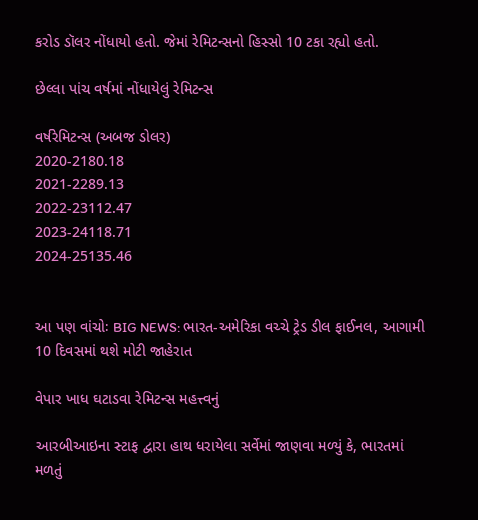કરોડ ડૉલર નોંધાયો હતો. જેમાં રેમિટન્સનો હિસ્સો 10 ટકા રહ્યો હતો.

છેલ્લા પાંચ વર્ષમાં નોંધાયેલું રેમિટન્સ

વર્ષરેમિટન્સ (અબજ ડોલર)
2020-2180.18
2021-2289.13
2022-23112.47
2023-24118.71
2024-25135.46


આ પણ વાંચોઃ BIG NEWS: ભારત-અમેરિકા વચ્ચે ટ્રેડ ડીલ ફાઈનલ, આગામી 10 દિવસમાં થશે મોટી જાહેરાત

વેપાર ખાધ ઘટાડવા રેમિટન્સ મહત્ત્વનું

આરબીઆઇના સ્ટાફ દ્વારા હાથ ધરાયેલા સર્વેમાં જાણવા મળ્યું કે, ભારતમાં મળતું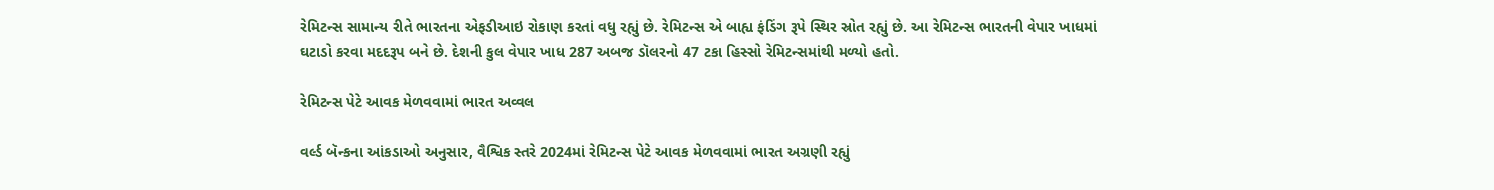રેમિટન્સ સામાન્ય રીતે ભારતના એફડીઆઇ રોકાણ કરતાં વધુ રહ્યું છે. રેમિટન્સ એ બાહ્ય ફંડિંગ રૂપે સ્થિર સ્રોત રહ્યું છે. આ રેમિટન્સ ભારતની વેપાર ખાધમાં ઘટાડો કરવા મદદરૂપ બને છે. દેશની કુલ વેપાર ખાધ 287 અબજ ડૉલરનો 47 ટકા હિસ્સો રેમિટન્સમાંથી મળ્યો હતો.

રેમિટન્સ પેટે આવક મેળવવામાં ભારત અવ્વલ

વર્લ્ડ બૅન્કના આંકડાઓ અનુસાર, વૈશ્વિક સ્તરે 2024માં રેમિટન્સ પેટે આવક મેળવવામાં ભારત અગ્રણી રહ્યું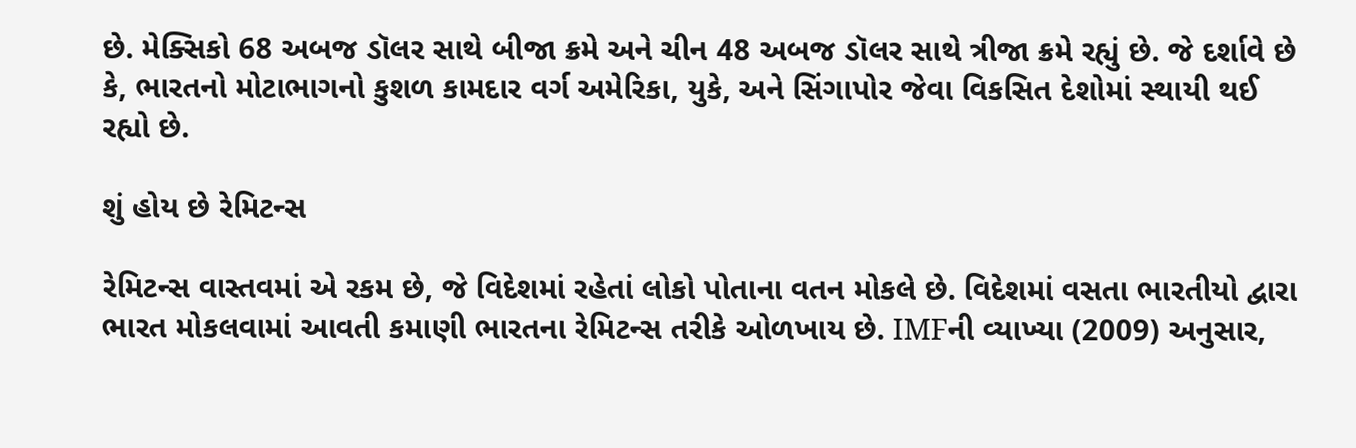છે. મેક્સિકો 68 અબજ ડૉલર સાથે બીજા ક્રમે અને ચીન 48 અબજ ડૉલર સાથે ત્રીજા ક્રમે રહ્યું છે. જે દર્શાવે છે કે, ભારતનો મોટાભાગનો કુશળ કામદાર વર્ગ અમેરિકા, યુકે, અને સિંગાપોર જેવા વિકસિત દેશોમાં સ્થાયી થઈ રહ્યો છે.

શું હોય છે રેમિટન્સ

રેમિટન્સ વાસ્તવમાં એ રકમ છે, જે વિદેશમાં રહેતાં લોકો પોતાના વતન મોકલે છે. વિદેશમાં વસતા ભારતીયો દ્વારા ભારત મોકલવામાં આવતી કમાણી ભારતના રેમિટન્સ તરીકે ઓળખાય છે. IMFની વ્યાખ્યા (2009) અનુસાર,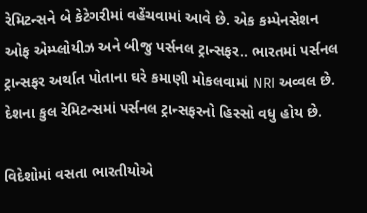રેમિટન્સને બે કેટેગરીમાં વહેંચવામાં આવે છે. એક કમ્પેનસેશન ઓફ એમ્પ્લોયીઝ અને બીજુ પર્સનલ ટ્રાન્સફર.. ભારતમાં પર્સનલ ટ્રાન્સફર અર્થાત પોતાના ઘરે કમાણી મોકલવામાં NRI અવ્વલ છે. દેશના કુલ રેમિટન્સમાં પર્સનલ ટ્રાન્સફરનો હિસ્સો વધુ હોય છે.

વિદેશોમાં વસતા ભારતીયોએ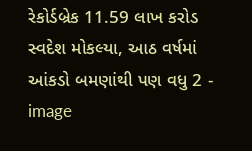રેકોર્ડબ્રેક 11.59 લાખ કરોડ સ્વદેશ મોકલ્યા, આઠ વર્ષમાં આંકડો બમણાંથી પણ વધુ 2 - image